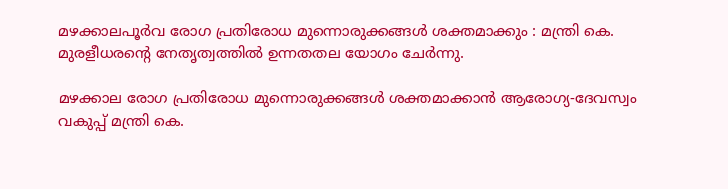മഴക്കാലപൂര്‍വ രോഗ പ്രതിരോധ മുന്നൊരുക്കങ്ങള്‍ ശക്തമാക്കും : മന്ത്രി കെ. മുരളീധരന്റെ നേതൃത്വത്തില്‍ ഉന്നതതല യോഗം ചേര്‍ന്നു.

മഴക്കാല രോഗ പ്രതിരോധ മുന്നൊരുക്കങ്ങള്‍ ശക്തമാക്കാന്‍ ആരോഗ്യ-ദേവസ്വം  വകുപ്പ് മന്ത്രി കെ.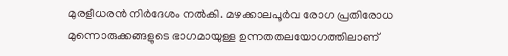മുരളീധരന്‍ നിര്‍ദേശം നല്‍കി. മഴക്കാലപൂര്‍വ രോഗ പ്രതിരോധ മുന്നൊരുക്കങ്ങളുടെ ഭാഗമായുള്ള ഉന്നതതലയോഗത്തിലാണ്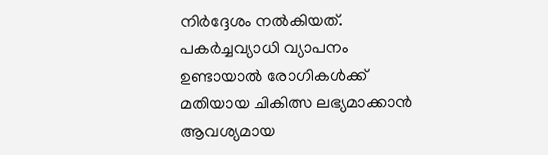നിര്‍ദ്ദേശം നല്‍കിയത്.  പകര്‍ച്ചവ്യാധി വ്യാപനം ഉണ്ടായാല്‍ രോഗികള്‍ക്ക് മതിയായ ചികിത്സ ലഭ്യമാക്കാന്‍ ആവശ്യമായ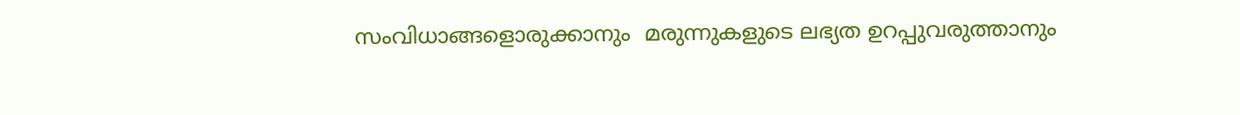സംവിധാങ്ങളൊരുക്കാനും  മരുന്നുകളുടെ ലഭ്യത ഉറപ്പുവരുത്താനും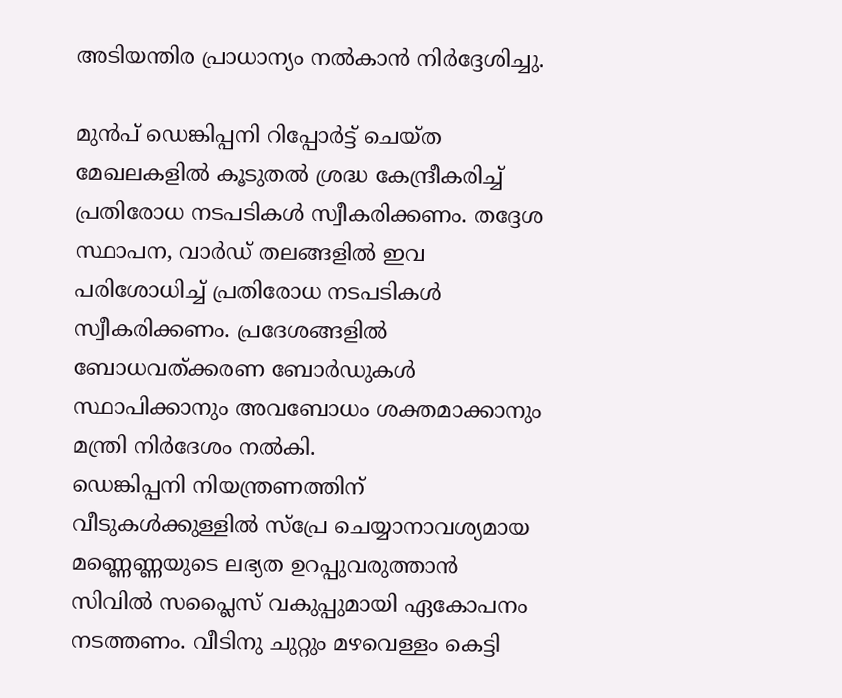അടിയന്തിര പ്രാധാന്യം നല്‍കാന്‍ നിര്‍ദ്ദേശിച്ചു.

മുന്‍പ് ഡെങ്കിപ്പനി റിപ്പോര്‍ട്ട് ചെയ്ത മേഖലകളില്‍ കൂടുതല്‍ ശ്രദ്ധ കേന്ദ്രീകരിച്ച് പ്രതിരോധ നടപടികള്‍ സ്വീകരിക്കണം. തദ്ദേശ സ്ഥാപന, വാര്‍ഡ് തലങ്ങളില്‍ ഇവ പരിശോധിച്ച് പ്രതിരോധ നടപടികള്‍ സ്വീകരിക്കണം. പ്രദേശങ്ങളില്‍ ബോധവത്ക്കരണ ബോര്‍ഡുകള്‍ സ്ഥാപിക്കാനും അവബോധം ശക്തമാക്കാനും മന്ത്രി നിര്‍ദേശം നല്‍കി.
ഡെങ്കിപ്പനി നിയന്ത്രണത്തിന് വീടുകള്‍ക്കുള്ളില്‍ സ്പ്രേ ചെയ്യാനാവശ്യമായ മണ്ണെണ്ണയുടെ ലഭ്യത ഉറപ്പുവരുത്താന്‍ സിവില്‍ സപ്ലൈസ് വകുപ്പുമായി ഏകോപനം നടത്തണം. വീടിനു ചുറ്റും മഴവെള്ളം കെട്ടി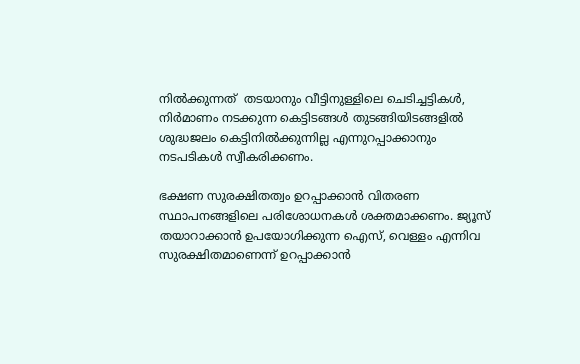നില്‍ക്കുന്നത്  തടയാനും വീട്ടിനുള്ളിലെ ചെടിച്ചട്ടികള്‍, നിര്‍മാണം നടക്കുന്ന കെട്ടിടങ്ങള്‍ തുടങ്ങിയിടങ്ങളില്‍ ശുദ്ധജലം കെട്ടിനില്‍ക്കുന്നില്ല എന്നുറപ്പാക്കാനും നടപടികള്‍ സ്വീകരിക്കണം.

ഭക്ഷണ സുരക്ഷിതത്വം ഉറപ്പാക്കാന്‍ വിതരണ സ്ഥാപനങ്ങളിലെ പരിശോധനകള്‍ ശക്തമാക്കണം. ജ്യൂസ് തയാറാക്കാന്‍ ഉപയോഗിക്കുന്ന ഐസ്, വെള്ളം എന്നിവ സുരക്ഷിതമാണെന്ന് ഉറപ്പാക്കാന്‍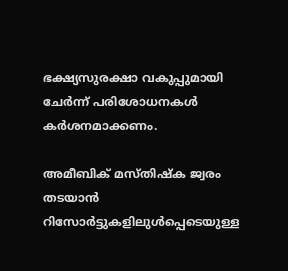ഭക്ഷ്യസുരക്ഷാ വകുപ്പുമായി ചേര്‍ന്ന് പരിശോധനകള്‍ കര്‍ശനമാക്കണം.

അമീബിക് മസ്തിഷ്‌ക ജ്വരം തടയാന്‍ റിസോര്‍ട്ടുകളിലുള്‍പ്പെടെയുള്ള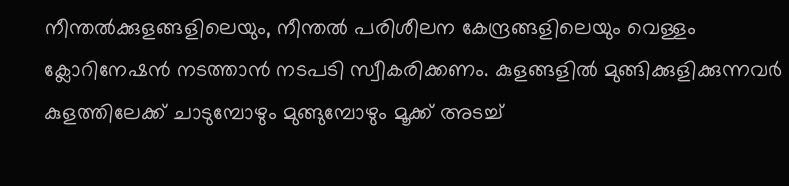നീന്തല്‍ക്കുളങ്ങളിലെയും, നീന്തല്‍ പരിശീലന കേന്ദ്രങ്ങളിലെയും വെള്ളം ക്ലോറിനേഷന്‍ നടത്താന്‍ നടപടി സ്വീകരിക്കണം. കുളങ്ങളില്‍ മുങ്ങിക്കുളിക്കുന്നവര്‍ കുളത്തിലേക്ക് ചാടുമ്പോഴും മുങ്ങുമ്പോഴും മൂക്ക് അടച്ച്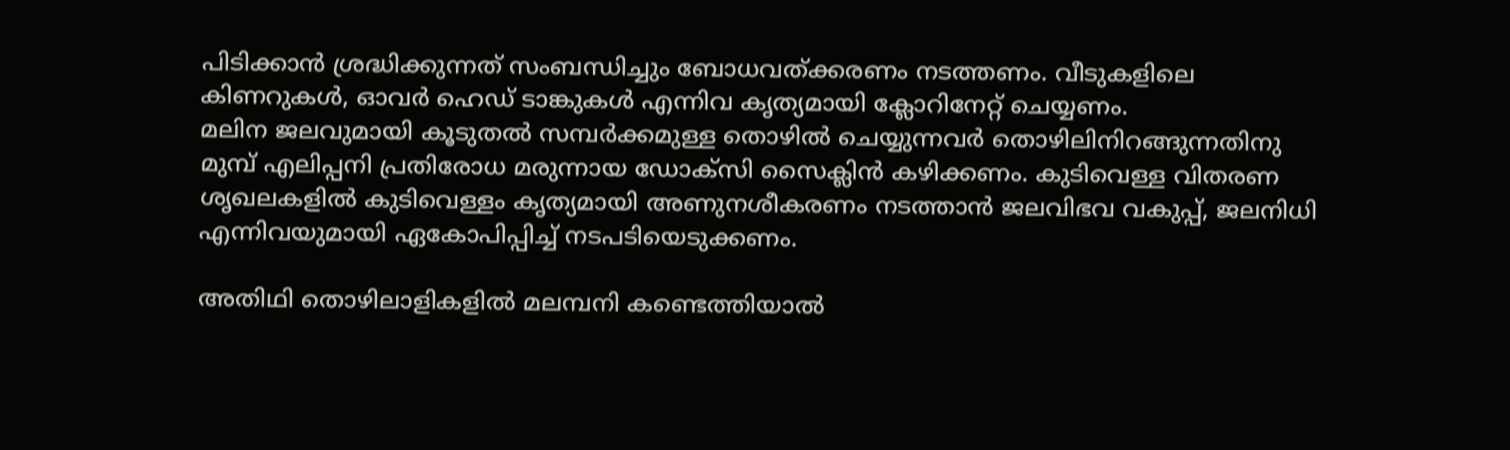പിടിക്കാന്‍ ശ്രദ്ധിക്കുന്നത് സംബന്ധിച്ചും ബോധവത്ക്കരണം നടത്തണം. വീടുകളിലെ കിണറുകള്‍, ഓവര്‍ ഹെഡ് ടാങ്കുകള്‍ എന്നിവ കൃത്യമായി ക്ലോറിനേറ്റ് ചെയ്യണം.
മലിന ജലവുമായി കൂടുതല്‍ സമ്പര്‍ക്കമുള്ള തൊഴില്‍ ചെയ്യുന്നവര്‍ തൊഴിലിനിറങ്ങുന്നതിനു മുമ്പ് എലിപ്പനി പ്രതിരോധ മരുന്നായ ഡോക്‌സി സൈക്ലിന്‍ കഴിക്കണം. കുടിവെള്ള വിതരണ ശൃഖലകളില്‍ കുടിവെള്ളം കൃത്യമായി അണുനശീകരണം നടത്താന്‍ ജലവിഭവ വകുപ്പ്, ജലനിധി എന്നിവയുമായി ഏകോപിപ്പിച്ച് നടപടിയെടുക്കണം.

അതിഥി തൊഴിലാളികളില്‍ മലമ്പനി കണ്ടെത്തിയാല്‍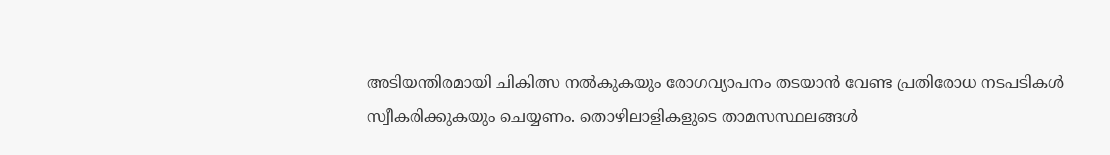അടിയന്തിരമായി ചികിത്സ നല്‍കുകയും രോഗവ്യാപനം തടയാന്‍ വേണ്ട പ്രതിരോധ നടപടികള്‍ സ്വീകരിക്കുകയും ചെയ്യണം. തൊഴിലാളികളുടെ താമസസ്ഥലങ്ങള്‍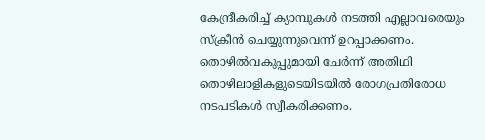കേന്ദ്രീകരിച്ച് ക്യാമ്പുകള്‍ നടത്തി എല്ലാവരെയും സ്‌ക്രീന്‍ ചെയ്യുന്നുവെന്ന് ഉറപ്പാക്കണം. തൊഴില്‍വകുപ്പുമായി ചേര്‍ന്ന് അതിഥി തൊഴിലാളികളുടെയിടയില്‍ രോഗപ്രതിരോധ നടപടികള്‍ സ്വീകരിക്കണം.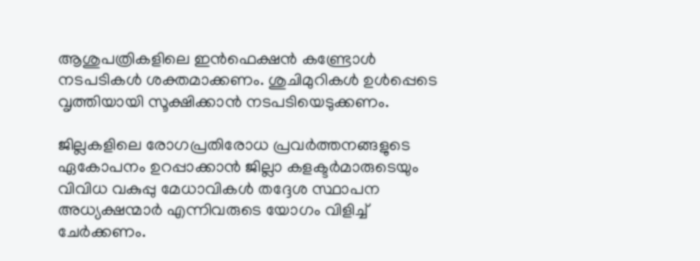ആശുപത്രികളിലെ ഇന്‍ഫെക്ഷന്‍ കണ്ട്രോള്‍ നടപടികള്‍ ശക്തമാക്കണം. ശുചിമുറികള്‍ ഉള്‍പ്പെടെ വൃത്തിയായി സൂക്ഷിക്കാന്‍ നടപടിയെടുക്കണം.

ജില്ലകളിലെ രോഗപ്രതിരോധ പ്രവര്‍ത്തനങ്ങളുടെ ഏകോപനം ഉറപ്പാക്കാന്‍ ജില്ലാ കളക്ടര്‍മാരുടെയും വിവിധ വകുപ്പു മേധാവികള്‍ തദ്ദേശ സ്ഥാപന അധ്യക്ഷന്മാര്‍ എന്നിവരുടെ യോഗം വിളിച്ച് ചേര്‍ക്കണം.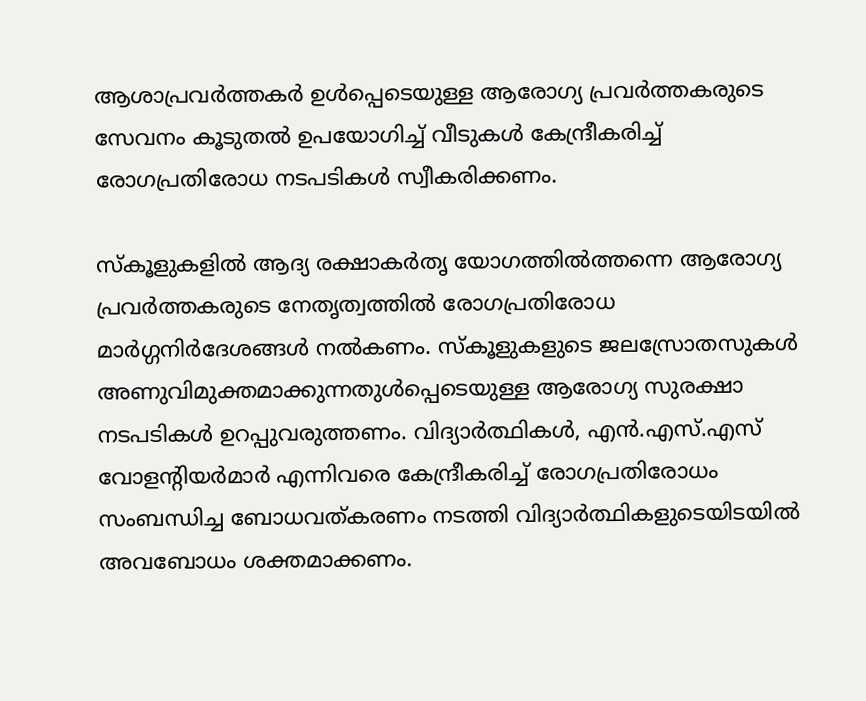ആശാപ്രവര്‍ത്തകര്‍ ഉള്‍പ്പെടെയുള്ള ആരോഗ്യ പ്രവര്‍ത്തകരുടെ സേവനം കൂടുതല്‍ ഉപയോഗിച്ച് വീടുകള്‍ കേന്ദ്രീകരിച്ച് രോഗപ്രതിരോധ നടപടികള്‍ സ്വീകരിക്കണം.

സ്‌കൂളുകളില്‍ ആദ്യ രക്ഷാകര്‍തൃ യോഗത്തില്‍ത്തന്നെ ആരോഗ്യ പ്രവര്‍ത്തകരുടെ നേതൃത്വത്തില്‍ രോഗപ്രതിരോധ മാര്‍ഗ്ഗനിര്‍ദേശങ്ങള്‍ നല്‍കണം. സ്‌കൂളുകളുടെ ജലസ്രോതസുകള്‍ അണുവിമുക്തമാക്കുന്നതുള്‍പ്പെടെയുള്ള ആരോഗ്യ സുരക്ഷാ നടപടികള്‍ ഉറപ്പുവരുത്തണം. വിദ്യാര്‍ത്ഥികള്‍, എന്‍.എസ്.എസ് വോളന്റിയര്‍മാര്‍ എന്നിവരെ കേന്ദ്രീകരിച്ച് രോഗപ്രതിരോധം സംബന്ധിച്ച ബോധവത്കരണം നടത്തി വിദ്യാര്‍ത്ഥികളുടെയിടയില്‍ അവബോധം ശക്തമാക്കണം.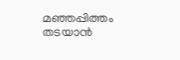മഞ്ഞപ്പിത്തം തടയാന്‍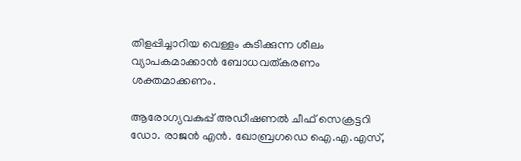തിളപ്പിച്ചാറിയ വെള്ളം കുടിക്കുന്ന ശീലം വ്യാപകമാക്കാന്‍ ബോധവത്കരണം ശക്തമാക്കണം.

ആരോഗ്യവകുപ്പ് അഡീഷണല്‍ ചീഫ് സെക്രട്ടറി ഡോ. രാജന്‍ എന്‍. ഖോബ്രഗഡെ ഐ.എ.എസ്,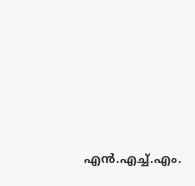എന്‍.എച്ച്.എം.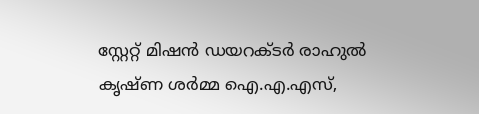സ്റ്റേറ്റ് മിഷന്‍ ഡയറക്ടര്‍ രാഹുല്‍ കൃഷ്ണ ശര്‍മ്മ ഐ.എ.എസ്,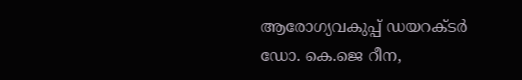ആരോഗ്യവകുപ്പ് ഡയറക്ടര്‍ ഡോ. കെ.ജെ റീന,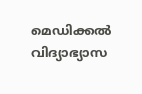മെഡിക്കല്‍ വിദ്യാഭ്യാസ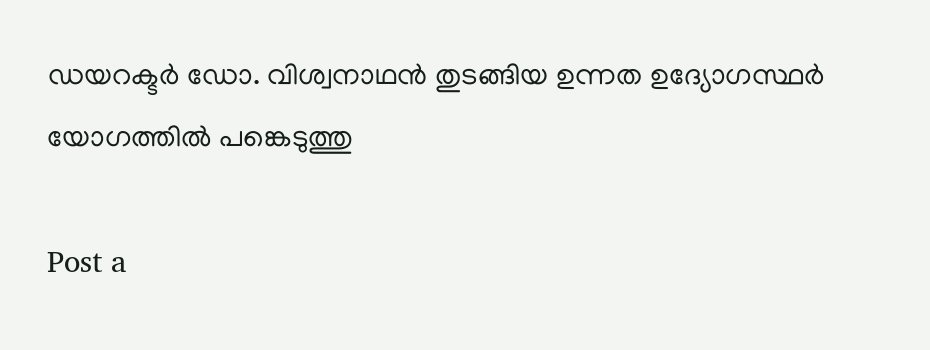ഡയറക്ടര്‍ ഡോ. വിശ്വനാഥന്‍ തുടങ്ങിയ ഉന്നത ഉദ്യോഗസ്ഥര്‍ യോഗത്തില്‍ പങ്കെടുത്തു

Post a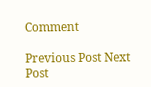Comment

Previous Post Next Post